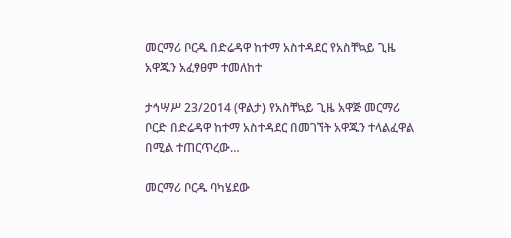መርማሪ ቦርዱ በድሬዳዋ ከተማ አስተዳደር የአስቸኳይ ጊዜ አዋጁን አፈፃፀም ተመለከተ

ታኅሣሥ 23/2014 (ዋልታ) የአስቸኳይ ጊዜ አዋጅ መርማሪ ቦርድ በድሬዳዋ ከተማ አስተዳደር በመገኘት አዋጁን ተላልፈዋል በሚል ተጠርጥረው…

መርማሪ ቦርዱ ባካሄደው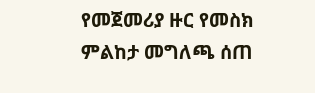የመጀመሪያ ዙር የመስክ ምልከታ መግለጫ ሰጠ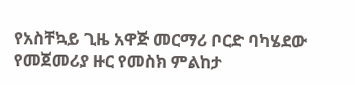የአስቸኳይ ጊዜ አዋጅ መርማሪ ቦርድ ባካሄደው የመጀመሪያ ዙር የመስክ ምልከታ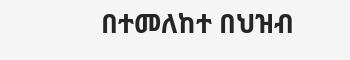በተመለከተ በህዝብ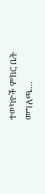ተወካዮች ምክር ቤት መግለጫ…